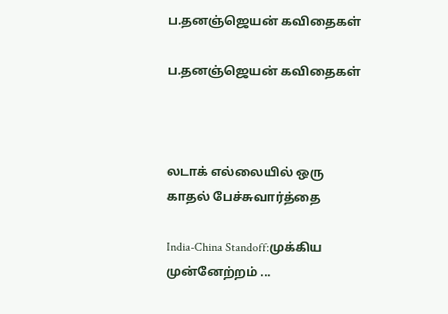ப.தனஞ்ஜெயன் கவிதைகள்

ப.தனஞ்ஜெயன் கவிதைகள்



லடாக் எல்லையில் ஒரு காதல் பேச்சுவார்த்தை

India-China Standoff:முக்கிய முன்னேற்றம் ...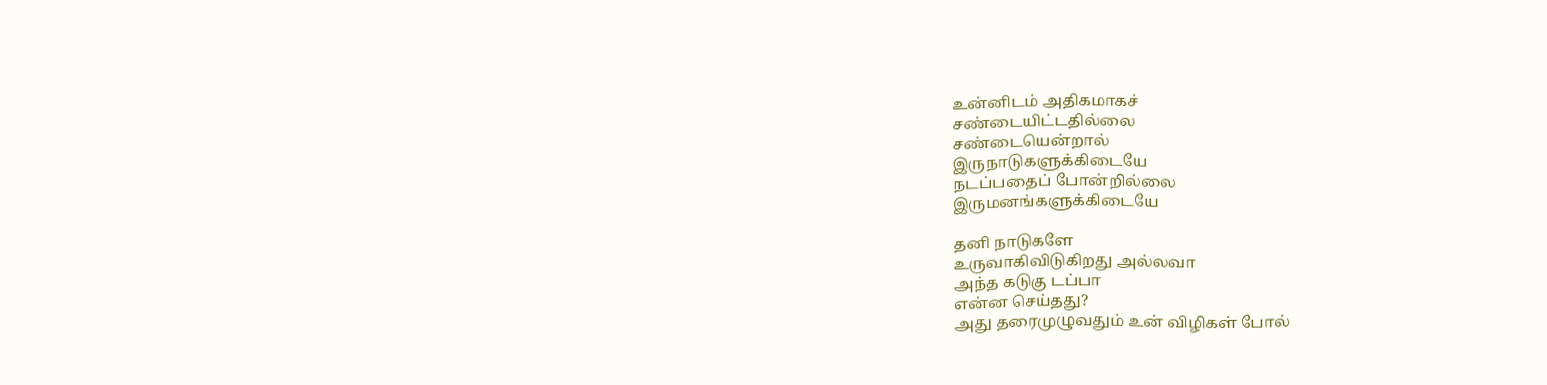உன்னிடம் அதிகமாகச்
சண்டையிட்டதில்லை
சண்டையென்றால்
இருநாடுகளுக்கிடையே
நடப்பதைப் போன்றில்லை
இருமனங்களுக்கிடையே

தனி நாடுகளே
உருவாகிவிடுகிறது அல்லவா
அந்த கடுகு டப்பா
என்ன செய்தது?
அது தரைமுழுவதும் உன் விழிகள் போல்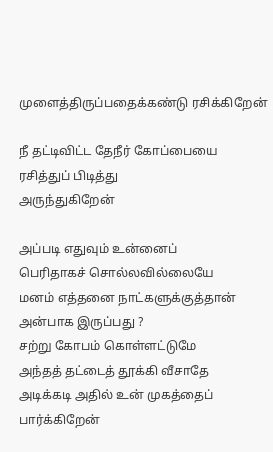முளைத்திருப்பதைக்கண்டு ரசிக்கிறேன்

நீ தட்டிவிட்ட தேநீர் கோப்பையை
ரசித்துப் பிடித்து
அருந்துகிறேன்

அப்படி எதுவும் உன்னைப்
பெரிதாகச் சொல்லவில்லையே
மனம் எத்தனை நாட்களுக்குத்தான்
அன்பாக இருப்பது ?
சற்று கோபம் கொள்ளட்டுமே
அந்தத் தட்டைத் தூக்கி வீசாதே
அடிக்கடி அதில் உன் முகத்தைப் பார்க்கிறேன்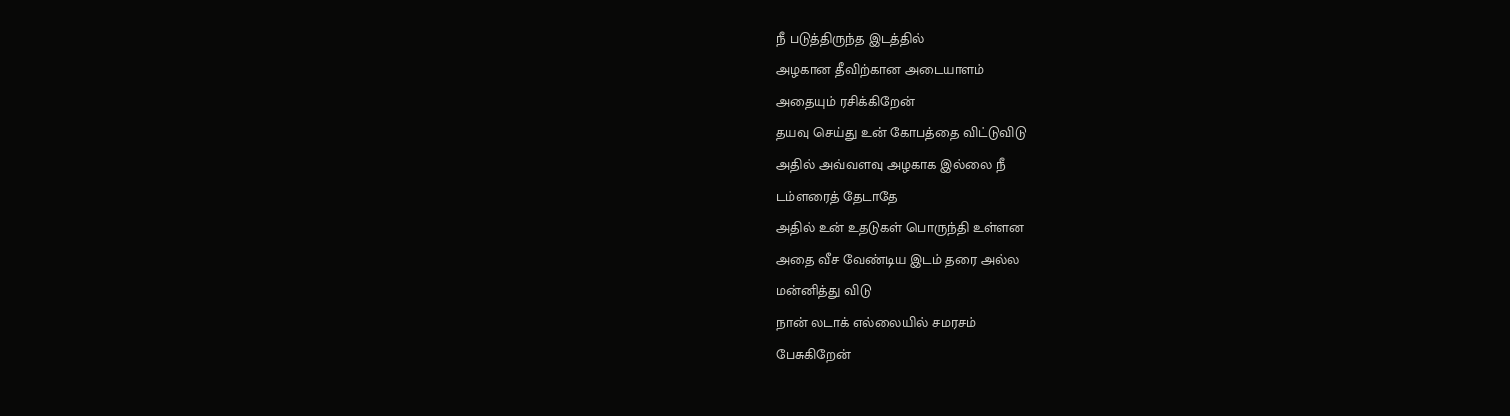நீ படுத்திருந்த இடத்தில்
அழகான தீவிற்கான அடையாளம்
அதையும் ரசிக்கிறேன்
தயவு செய்து உன் கோபத்தை விட்டுவிடு
அதில் அவ்வளவு அழகாக இல்லை நீ
டம்ளரைத் தேடாதே
அதில் உன் உதடுகள் பொருந்தி உள்ளன
அதை வீச வேண்டிய இடம் தரை அல்ல
மன்னித்து விடு
நான் லடாக் எல்லையில் சமரசம்
பேசுகிறேன்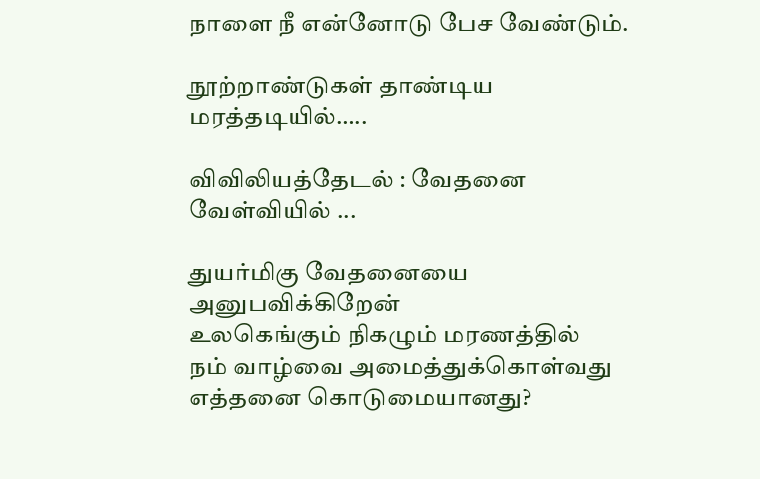நாளை நீ என்னோடு பேச வேண்டும்.

நூற்றாண்டுகள் தாண்டிய மரத்தடியில்…..

விவிலியத்தேடல் : வேதனை வேள்வியில் ...

துயர்மிகு வேதனையை அனுபவிக்கிறேன்
உலகெங்கும் நிகழும் மரணத்தில்
நம் வாழ்வை அமைத்துக்கொள்வது
எத்தனை கொடுமையானது?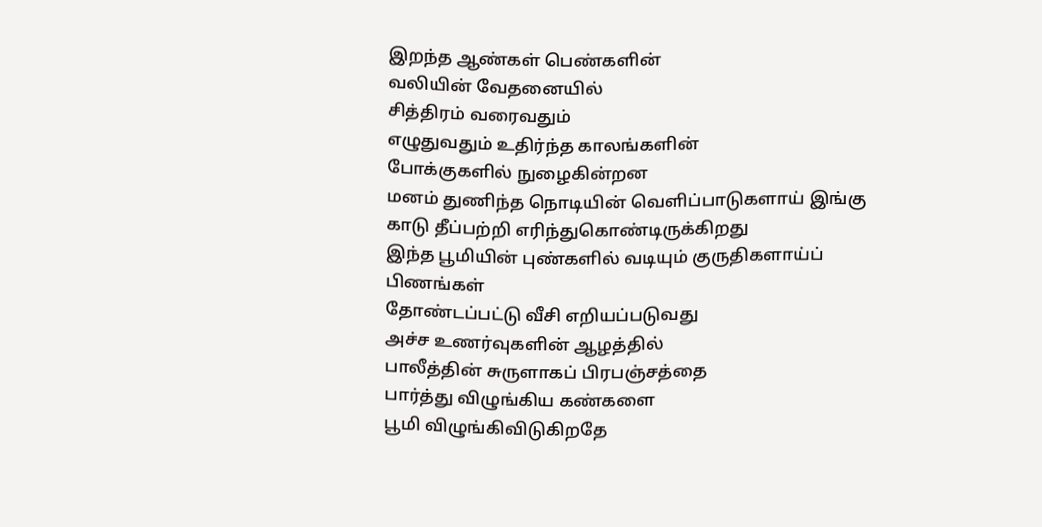இறந்த ஆண்கள் பெண்களின்
வலியின் வேதனையில்
சித்திரம் வரைவதும்
எழுதுவதும் உதிர்ந்த காலங்களின்
போக்குகளில் நுழைகின்றன
மனம் துணிந்த நொடியின் வெளிப்பாடுகளாய் இங்கு
காடு தீப்பற்றி எரிந்துகொண்டிருக்கிறது
இந்த பூமியின் புண்களில் வடியும் குருதிகளாய்ப் பிணங்கள்
தோண்டப்பட்டு வீசி எறியப்படுவது
அச்ச உணர்வுகளின் ஆழத்தில்
பாலீத்தின் சுருளாகப் பிரபஞ்சத்தை
பார்த்து விழுங்கிய கண்களை
பூமி விழுங்கிவிடுகிறதே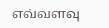எவ்வளவு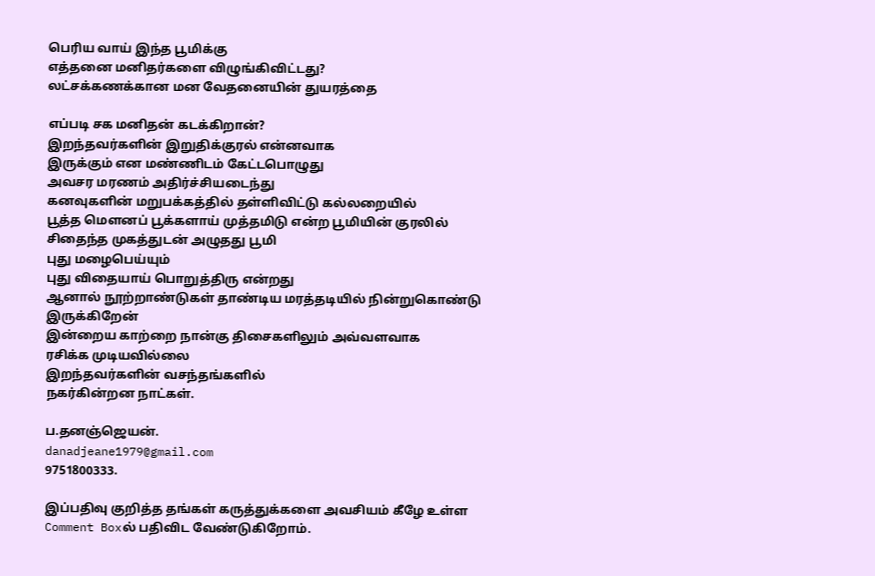பெரிய வாய் இந்த பூமிக்கு
எத்தனை மனிதர்களை விழுங்கிவிட்டது?
லட்சக்கணக்கான மன வேதனையின் துயரத்தை

எப்படி சக மனிதன் கடக்கிறான்?
இறந்தவர்களின் இறுதிக்குரல் என்னவாக
இருக்கும் என மண்ணிடம் கேட்டபொழுது
அவசர மரணம் அதிர்ச்சியடைந்து
கனவுகளின் மறுபக்கத்தில் தள்ளிவிட்டு கல்லறையில்
பூத்த மௌனப் பூக்களாய் முத்தமிடு என்ற பூமியின் குரலில்
சிதைந்த முகத்துடன் அழுதது பூமி
புது மழைபெய்யும்
புது விதையாய் பொறுத்திரு என்றது
ஆனால் நூற்றாண்டுகள் தாண்டிய மரத்தடியில் நின்றுகொண்டு
இருக்கிறேன்
இன்றைய காற்றை நான்கு திசைகளிலும் அவ்வளவாக
ரசிக்க முடியவில்லை
இறந்தவர்களின் வசந்தங்களில்
நகர்கின்றன நாட்கள்.

ப.தனஞ்ஜெயன்.
danadjeane1979@gmail.com
9751800333.

இப்பதிவு குறித்த தங்கள் கருத்துக்களை அவசியம் கீழே உள்ள Comment Boxல் பதிவிட வேண்டுகிறோம்.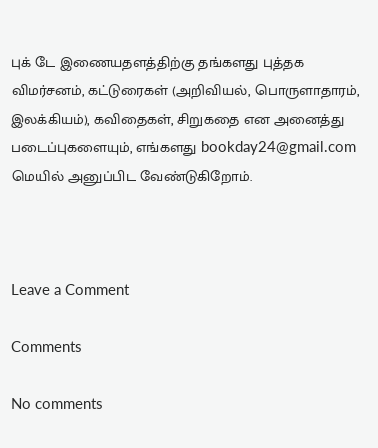புக் டே இணையதளத்திற்கு தங்களது புத்தக விமர்சனம், கட்டுரைகள் (அறிவியல், பொருளாதாரம், இலக்கியம்), கவிதைகள், சிறுகதை என அனைத்து  படைப்புகளையும், எங்களது bookday24@gmail.com மெயில் அனுப்பிட வேண்டுகிறோம்.



Leave a Comment

Comments

No comments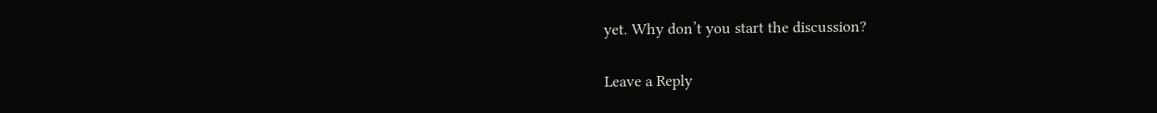yet. Why don’t you start the discussion?

Leave a Reply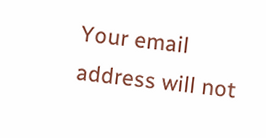Your email address will not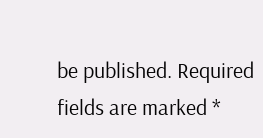be published. Required fields are marked *